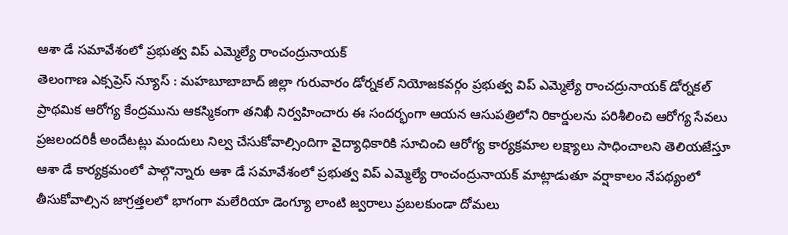ఆశా డే సమావేశంలో ప్రభుత్వ విప్ ఎమ్మెల్యే రాంచంద్రునాయక్
తెలంగాణ ఎక్సప్రెస్ న్యూస్ : మహబూబాబాద్ జిల్లా గురువారం డోర్నకల్ నియోజకవర్గం ప్రభుత్వ విప్ ఎమ్మెల్యే రాంచద్రునాయక్ డోర్నకల్ ప్రాథమిక ఆరోగ్య కేంద్రమును ఆకస్మికంగా తనిఖీ నిర్వహించారు ఈ సందర్భంగా ఆయన ఆసుపత్రిలోని రికార్డులను పరిశీలించి ఆరోగ్య సేవలు ప్రజలందరికీ అందేటట్లు మందులు నిల్వ చేసుకోవాల్సిందిగా వైద్యాధికారికి సూచించి ఆరోగ్య కార్యక్రమాల లక్ష్యాలు సాధించాలని తెలియజేస్తూ ఆశా డే కార్యక్రమంలో పాల్గొన్నారు ఆశా డే సమావేశంలో ప్రభుత్వ విప్ ఎమ్మెల్యే రాంచంద్రునాయక్ మాట్లాడుతూ వర్షాకాలం నేపథ్యంలో తీసుకోవాల్సిన జాగ్రత్తలలో భాగంగా మలేరియా డెంగ్యూ లాంటి జ్వరాలు ప్రబలకుండా దోమలు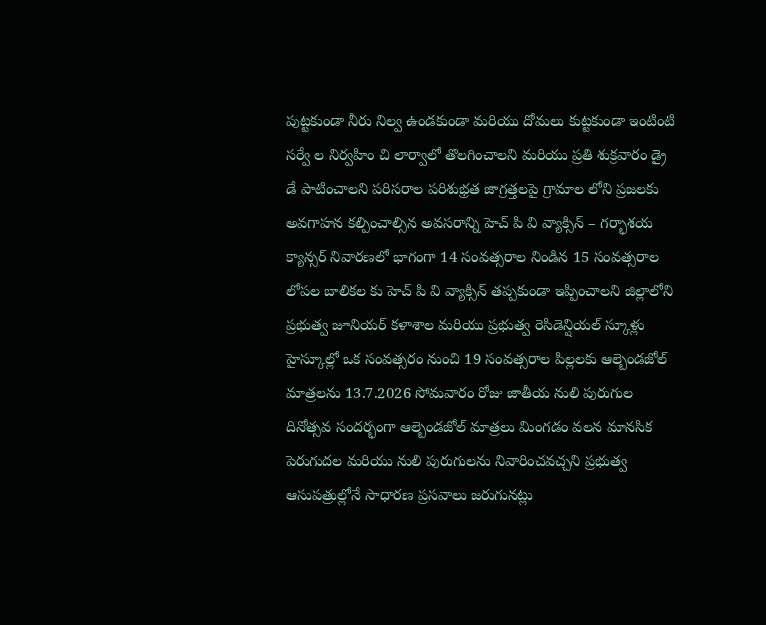పుట్టకుండా నీరు నిల్వ ఉండకుండా మరియు దోమలు కుట్టకుండా ఇంటింటి సర్వే ల నిర్వహిం చి లార్వాలో తొలగించాలని మరియు ప్రతి శుక్రవారం డ్రై డే పాటించాలని పరిసరాల పరిశుభ్రత జాగ్రత్తలపై గ్రామాల లోని ప్రజలకు అవగాహన కల్పించాల్సిన అవసరాన్ని హెచ్ పి వి వ్యాక్సిన్ – గర్భాశయ క్యాన్సర్ నివారణలో భాగంగా 14 సంవత్సరాల నిండిన 15 సంవత్సరాల లోపల బాలికల కు హెచ్ పి వి వ్యాక్సిన్ తప్పకుండా ఇప్పించాలని జిల్లాలోని ప్రభుత్వ జూనియర్ కళాశాల మరియు ప్రభుత్వ రెసిడెన్షియల్ స్కూళ్లు హైస్కూల్లో ఒక సంవత్సరం నుంచి 19 సంవత్సరాల పిల్లలకు ఆల్బెండజోల్ మాత్రలను 13.7.2026 సోమవారం రోజు జాతీయ నులి పురుగుల దినోత్సవ సందర్భంగా ఆల్బెండజోల్ మాత్రలు మింగడం వలన మానసిక పెరుగుదల మరియు నులి పురుగులను నివారించవచ్చని ప్రభుత్వ ఆసుపత్రుల్లోనే సాధారణ ప్రసవాలు జరుగునట్లు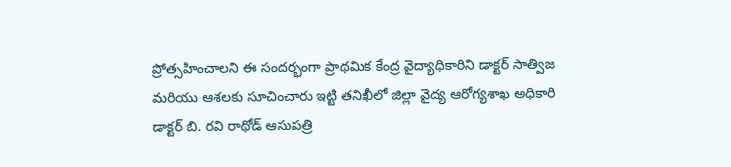ప్రోత్సహించాలని ఈ సందర్భంగా ప్రాథమిక కేంద్ర వైద్యాధికారిని డాక్టర్ సాత్విజ మరియు ఆశలకు సూచించారు ఇట్టి తనిఖీలో జిల్లా వైద్య ఆరోగ్యశాఖ అధికారి డాక్టర్ బి. రవి రాథోడ్ ఆసుపత్రి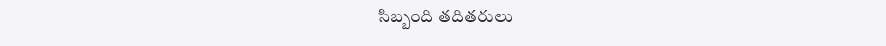సిబ్బంది తదితరులు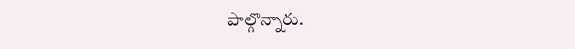పాల్గొన్నారు.